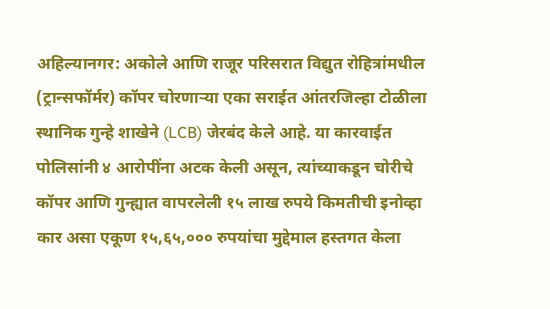अहिल्यानगर: अकोले आणि राजूर परिसरात विद्युत रोहित्रांमधील (ट्रान्सफॉर्मर) कॉपर चोरणाऱ्या एका सराईत आंतरजिल्हा टोळीला स्थानिक गुन्हे शाखेने (LCB) जेरबंद केले आहे. या कारवाईत पोलिसांनी ४ आरोपींना अटक केली असून, त्यांच्याकडून चोरीचे कॉपर आणि गुन्ह्यात वापरलेली १५ लाख रुपये किमतीची इनोव्हा कार असा एकूण १५,६५,००० रुपयांचा मुद्देमाल हस्तगत केला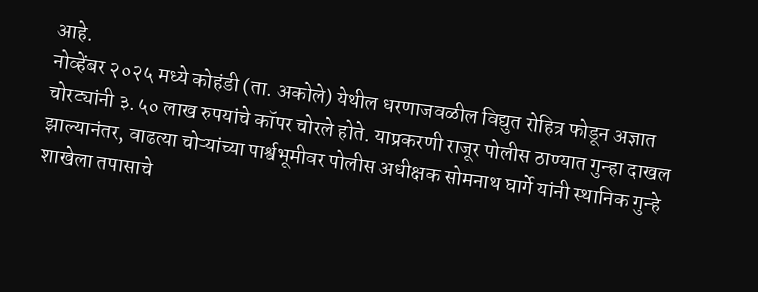आहे.
नोव्हेंबर २०२५ मध्ये कोहंडी (ता. अकोले) येथील धरणाजवळील विद्युत रोहित्र फोडून अज्ञात चोरट्यांनी ३.५० लाख रुपयांचे कॉपर चोरले होते. याप्रकरणी राजूर पोलीस ठाण्यात गुन्हा दाखल झाल्यानंतर, वाढत्या चोऱ्यांच्या पार्श्वभूमीवर पोलीस अधीक्षक सोमनाथ घार्गे यांनी स्थानिक गुन्हे शाखेला तपासाचे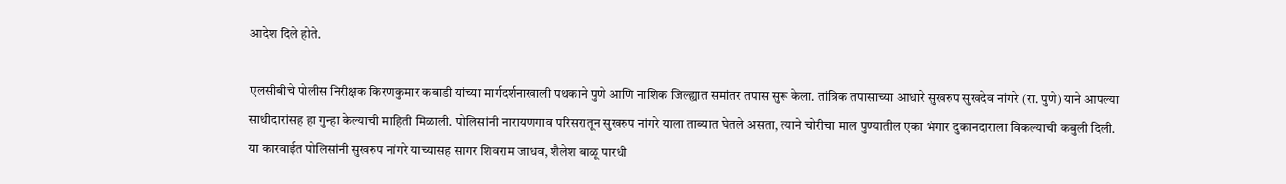आदेश दिले होते.

एलसीबीचे पोलीस निरीक्षक किरणकुमार कबाडी यांच्या मार्गदर्शनाखाली पथकाने पुणे आणि नाशिक जिल्ह्यात समांतर तपास सुरू केला. तांत्रिक तपासाच्या आधारे सुखरुप सुखदेव नांगरे (रा. पुणे) याने आपल्या साथीदारांसह हा गुन्हा केल्याची माहिती मिळाली. पोलिसांनी नारायणगाव परिसरातून सुखरुप नांगरे याला ताब्यात घेतले असता, त्याने चोरीचा माल पुण्यातील एका भंगार दुकानदाराला विकल्याची कबुली दिली.
या कारवाईत पोलिसांनी सुखरुप नांगरे याच्यासह सागर शिवराम जाधव, शैलेश बाळू पारधी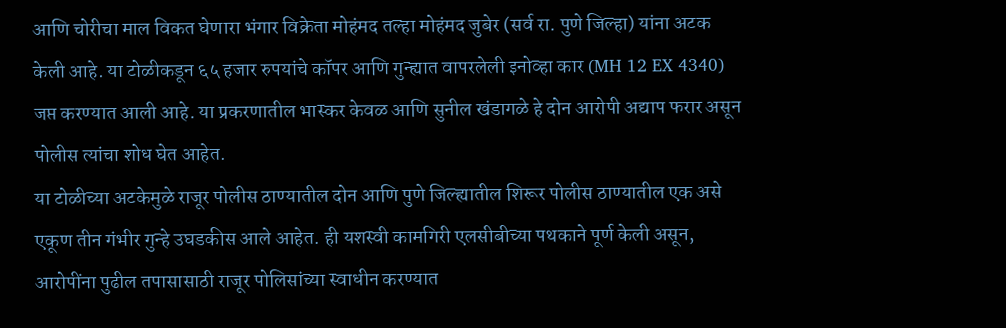आणि चोरीचा माल विकत घेणारा भंगार विक्रेता मोहंमद तल्हा मोहंमद जुबेर (सर्व रा. पुणे जिल्हा) यांना अटक केली आहे. या टोळीकडून ६५ हजार रुपयांचे कॉपर आणि गुन्ह्यात वापरलेली इनोव्हा कार (MH 12 EX 4340) जप्त करण्यात आली आहे. या प्रकरणातील भास्कर केवळ आणि सुनील खंडागळे हे दोन आरोपी अद्याप फरार असून पोलीस त्यांचा शोध घेत आहेत.
या टोळीच्या अटकेमुळे राजूर पोलीस ठाण्यातील दोन आणि पुणे जिल्ह्यातील शिरूर पोलीस ठाण्यातील एक असे एकूण तीन गंभीर गुन्हे उघडकीस आले आहेत. ही यशस्वी कामगिरी एलसीबीच्या पथकाने पूर्ण केली असून, आरोपींना पुढील तपासासाठी राजूर पोलिसांच्या स्वाधीन करण्यात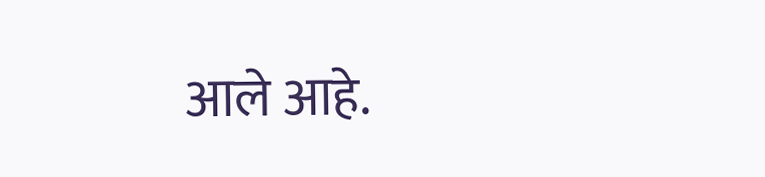आले आहे.